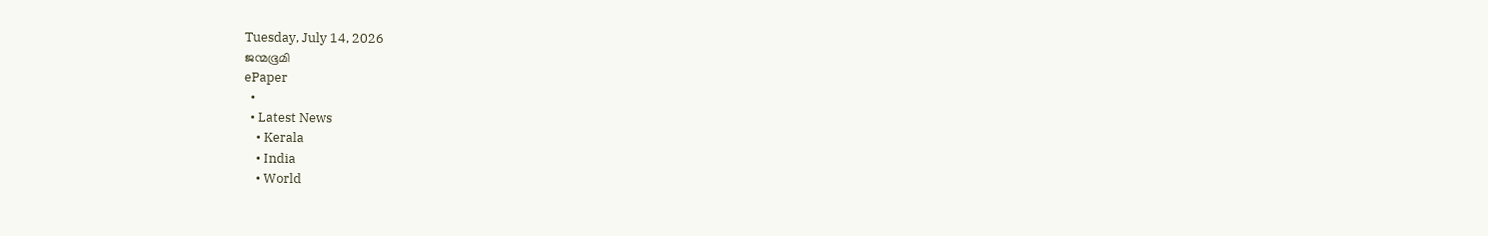Tuesday, July 14, 2026
ജന്മഭൂമി
ePaper
  •
  • Latest News
    • Kerala
    • India
    • World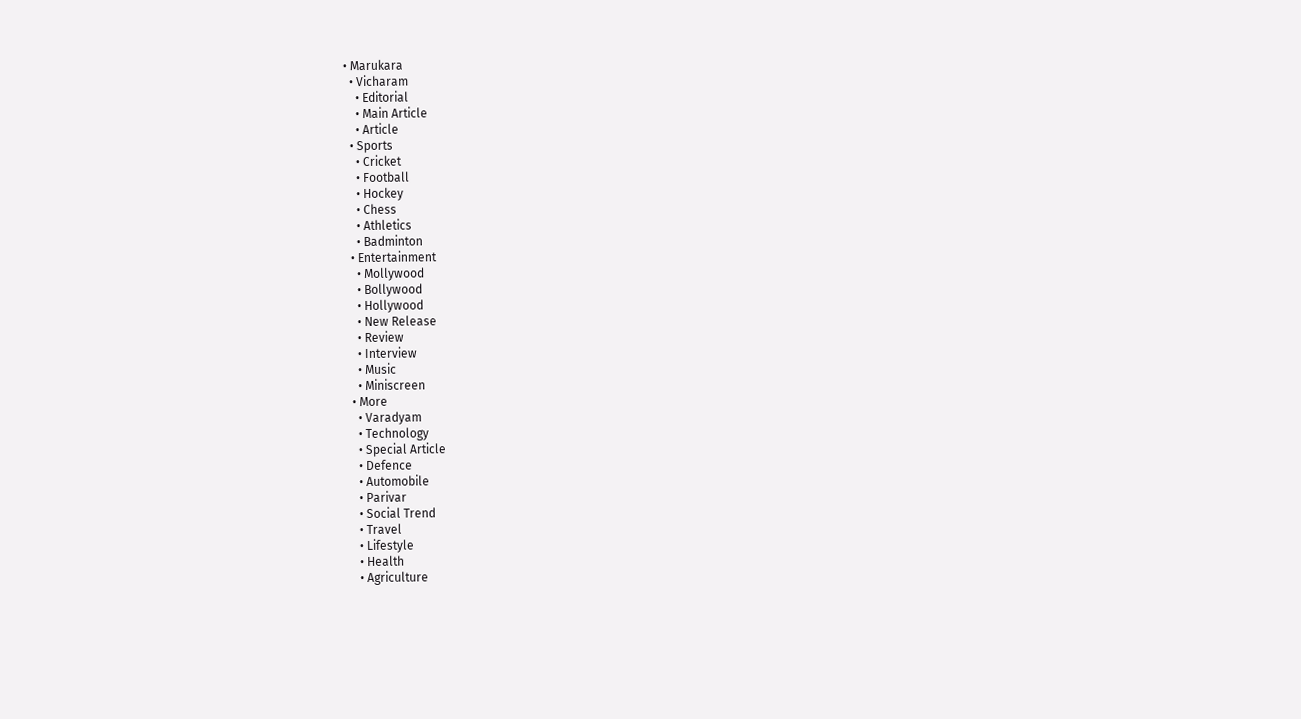• Marukara
  • Vicharam
    • Editorial
    • Main Article
    • Article
  • Sports
    • Cricket
    • Football
    • Hockey
    • Chess
    • Athletics
    • Badminton
  • Entertainment
    • Mollywood
    • Bollywood
    • Hollywood
    • New Release
    • Review
    • Interview
    • Music
    • Miniscreen
  • More
    • Varadyam
    • Technology
    • Special Article
    • Defence
    • Automobile
    • Parivar
    • Social Trend
    • Travel
    • Lifestyle
    • Health
    • Agriculture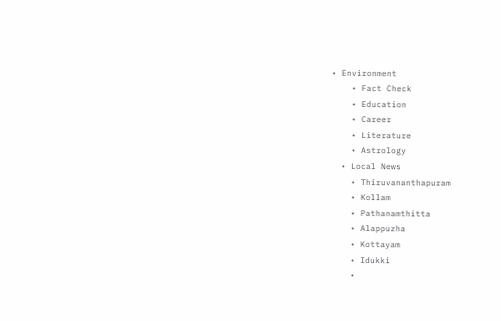• Environment
    • Fact Check
    • Education
    • Career
    • Literature
    • Astrology
  • Local News
    • Thiruvananthapuram
    • Kollam
    • Pathanamthitta
    • Alappuzha
    • Kottayam
    • Idukki
    •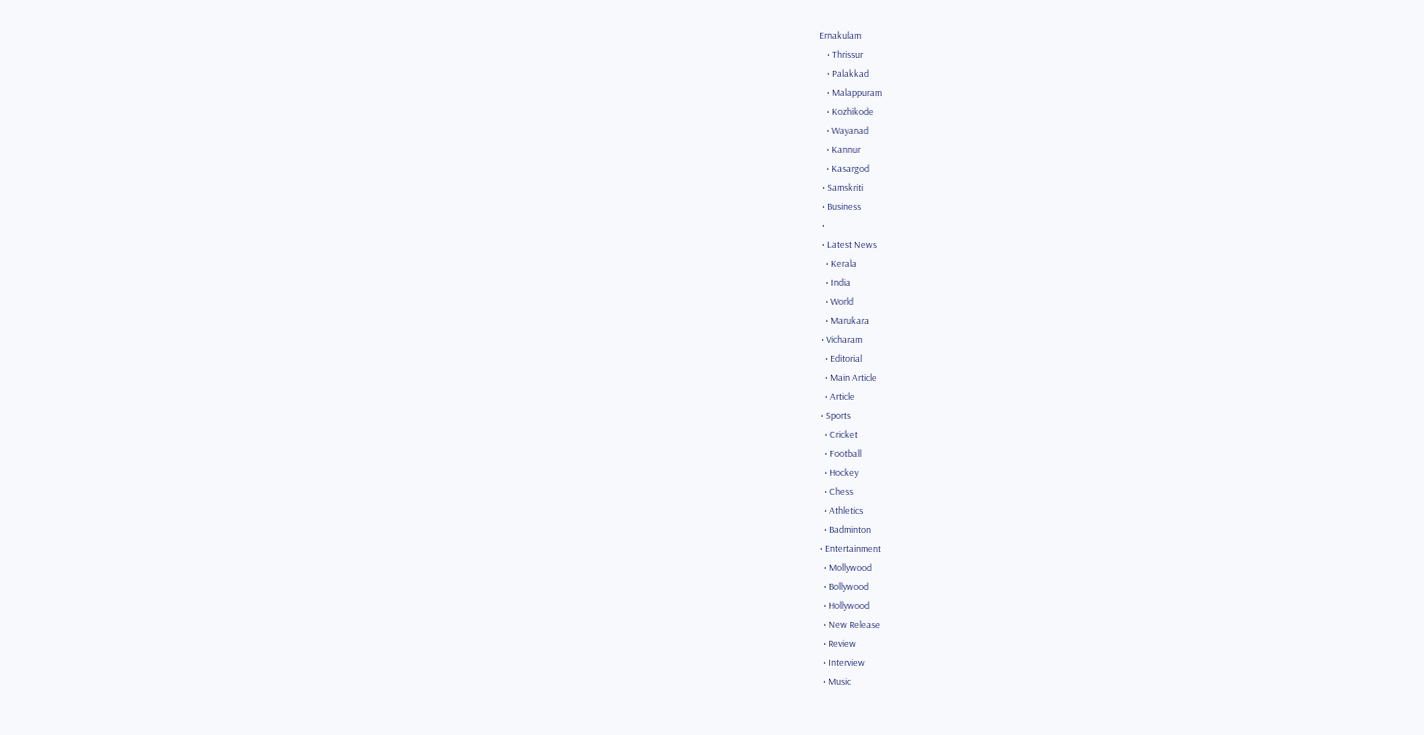Ernakulam
    • Thrissur
    • Palakkad
    • Malappuram
    • Kozhikode
    • Wayanad
    • Kannur
    • Kasargod
  • Samskriti
  • Business
  •
  • Latest News
    • Kerala
    • India
    • World
    • Marukara
  • Vicharam
    • Editorial
    • Main Article
    • Article
  • Sports
    • Cricket
    • Football
    • Hockey
    • Chess
    • Athletics
    • Badminton
  • Entertainment
    • Mollywood
    • Bollywood
    • Hollywood
    • New Release
    • Review
    • Interview
    • Music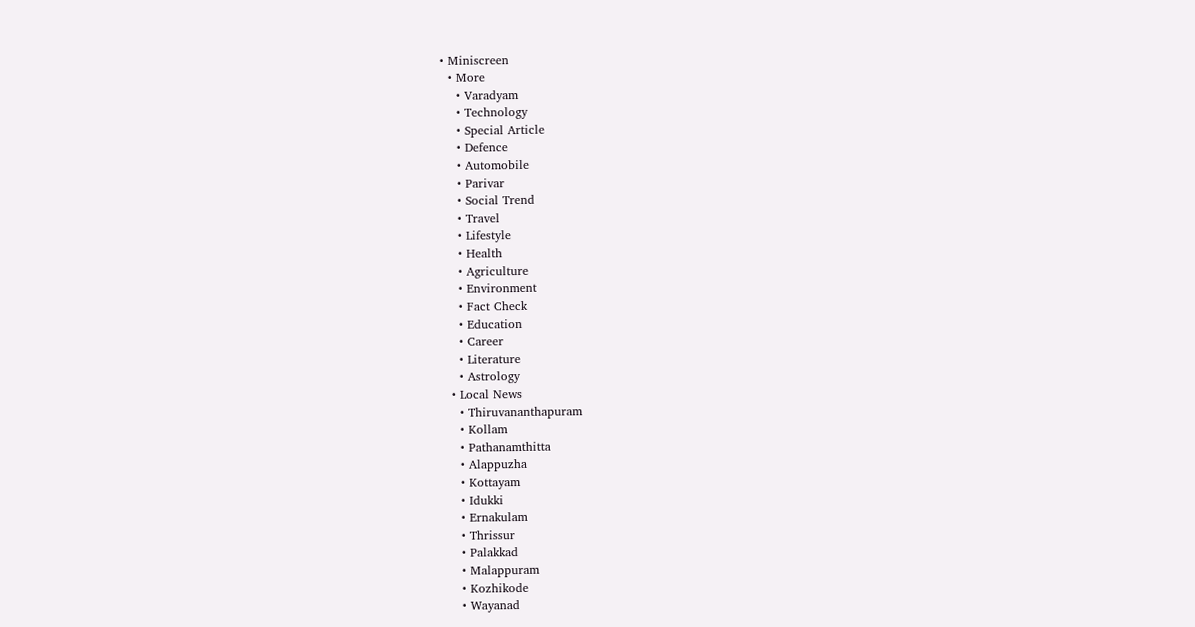• Miniscreen
  • More
    • Varadyam
    • Technology
    • Special Article
    • Defence
    • Automobile
    • Parivar
    • Social Trend
    • Travel
    • Lifestyle
    • Health
    • Agriculture
    • Environment
    • Fact Check
    • Education
    • Career
    • Literature
    • Astrology
  • Local News
    • Thiruvananthapuram
    • Kollam
    • Pathanamthitta
    • Alappuzha
    • Kottayam
    • Idukki
    • Ernakulam
    • Thrissur
    • Palakkad
    • Malappuram
    • Kozhikode
    • Wayanad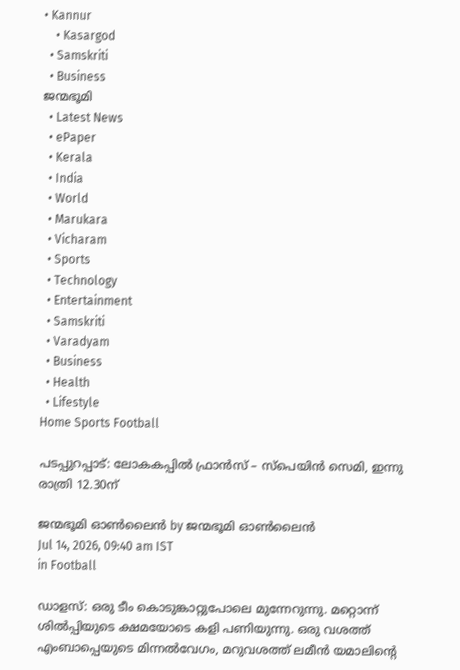• Kannur
    • Kasargod
  • Samskriti
  • Business
ജന്മഭൂമി
  • Latest News
  • ePaper
  • Kerala
  • India
  • World
  • Marukara
  • Vicharam
  • Sports
  • Technology
  • Entertainment
  • Samskriti
  • Varadyam
  • Business
  • Health
  • Lifestyle
Home Sports Football

പടപ്പുറപ്പാട്: ലോകകപ്പില്‍ ഫ്രാന്‍സ് – സ്‌പെയിന്‍ സെമി, ഇന്നു രാത്രി 12.30ന്

ജന്മഭൂമി ഓണ്‍ലൈന്‍ by ജന്മഭൂമി ഓണ്‍ലൈന്‍
Jul 14, 2026, 09:40 am IST
in Football

ഡാളസ്: ഒരു ടീം കൊടുങ്കാറ്റുപോലെ മുന്നേറുന്നു. മറ്റൊന്ന് ശില്‍പ്പിയുടെ ക്ഷമയോടെ കളി പണിയുന്നു. ഒരു വശത്ത് എംബാപ്പെയുടെ മിന്നല്‍വേഗം, മറുവശത്ത് ലമീന്‍ യമാലിന്റെ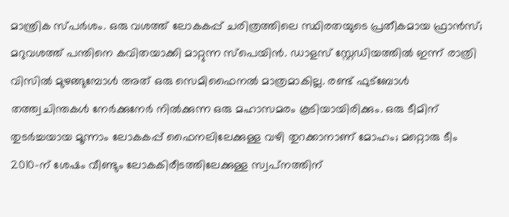മാന്ത്രിക സ്പര്‍ശം. ഒരു വശത്ത് ലോകകപ്പ് ചരിത്രത്തിലെ സ്ഥിരതയുടെ പ്രതീകമായ ഫ്രാന്‍സ്; മറുവശത്ത് പന്തിനെ കവിതയാക്കി മാറ്റുന്ന സ്‌പെയിന്‍. ഡാളസ് സ്റ്റേഡിയത്തില്‍ ഇന്ന് രാത്രി വിസില്‍ മുഴങ്ങുമ്പോള്‍ അത് ഒരു സെമിഫൈനല്‍ മാത്രമാകില്ല. രണ്ട് ഫുട്ബോള്‍ തത്ത്വചിന്തകള്‍ നേര്‍ക്കുനേര്‍ നില്‍ക്കുന്ന ഒരു മഹാസമരം കൂടിയായിരിക്കും. ഒരു ടീമിന് തുടര്‍ച്ചയായ മൂന്നാം ലോകകപ്പ് ഫൈനലിലേക്കുള്ള വഴി തുറക്കാനാണ് മോഹം; മറ്റൊരു ടീം 2010-ന് ശേഷം വീണ്ടും ലോകകിരീടത്തിലേക്കുള്ള സ്വപ്‌നത്തിന്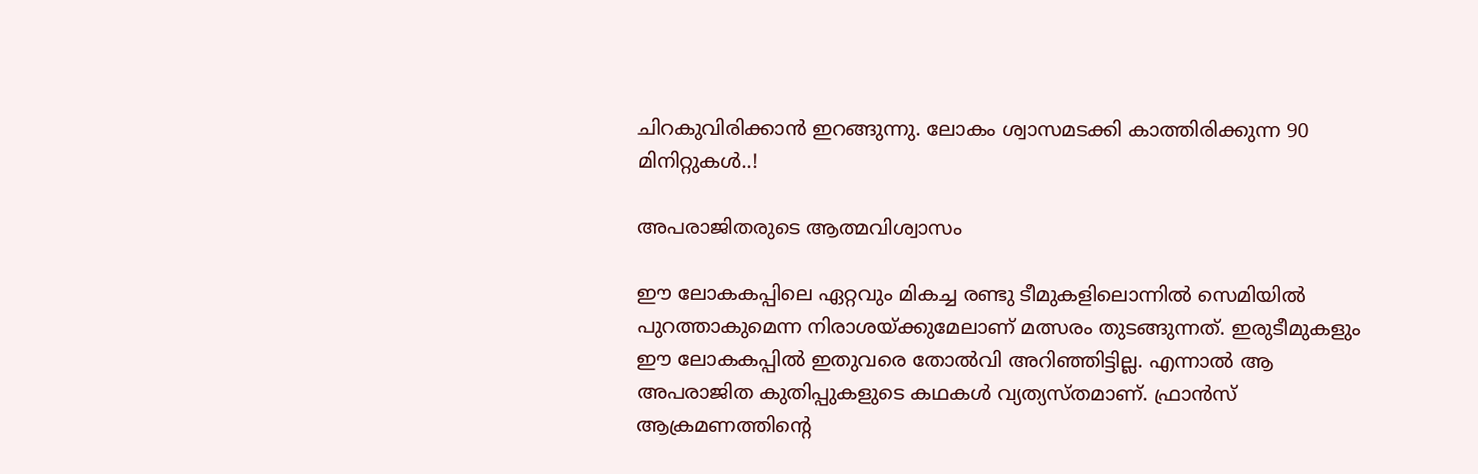ചിറകുവിരിക്കാന്‍ ഇറങ്ങുന്നു. ലോകം ശ്വാസമടക്കി കാത്തിരിക്കുന്ന 90 മിനിറ്റുകള്‍..!

അപരാജിതരുടെ ആത്മവിശ്വാസം

ഈ ലോകകപ്പിലെ ഏറ്റവും മികച്ച രണ്ടു ടീമുകളിലൊന്നില്‍ സെമിയില്‍ പുറത്താകുമെന്ന നിരാശയ്‌ക്കുമേലാണ് മത്സരം തുടങ്ങുന്നത്. ഇരുടീമുകളും ഈ ലോകകപ്പില്‍ ഇതുവരെ തോല്‍വി അറിഞ്ഞിട്ടില്ല. എന്നാല്‍ ആ അപരാജിത കുതിപ്പുകളുടെ കഥകള്‍ വ്യത്യസ്തമാണ്. ഫ്രാന്‍സ് ആക്രമണത്തിന്റെ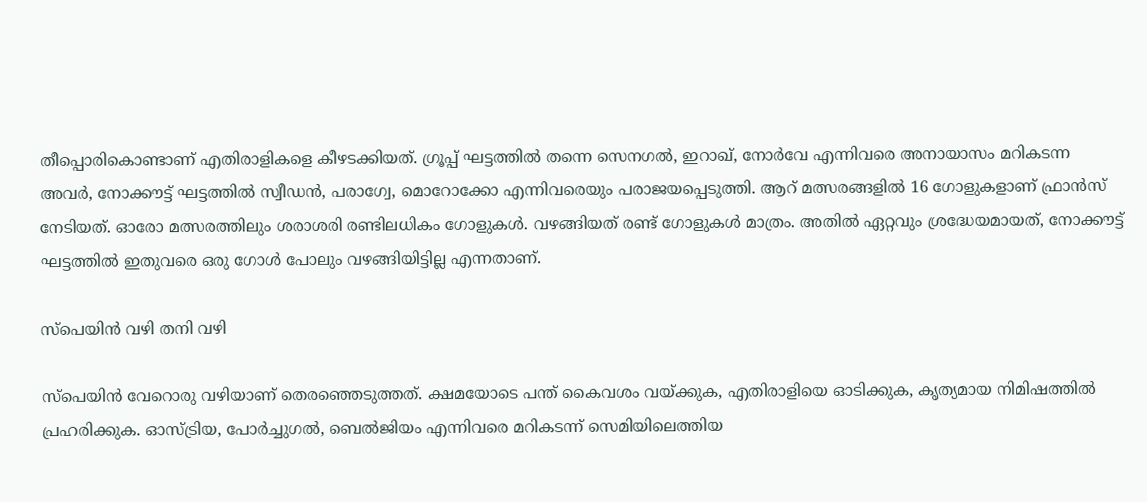തീപ്പൊരികൊണ്ടാണ് എതിരാളികളെ കീഴടക്കിയത്. ഗ്രൂപ്പ് ഘട്ടത്തില്‍ തന്നെ സെനഗല്‍, ഇറാഖ്, നോര്‍വേ എന്നിവരെ അനായാസം മറികടന്ന അവര്‍, നോക്കൗട്ട് ഘട്ടത്തില്‍ സ്വീഡന്‍, പരാഗ്വേ, മൊറോക്കോ എന്നിവരെയും പരാജയപ്പെടുത്തി. ആറ് മത്സരങ്ങളില്‍ 16 ഗോളുകളാണ് ഫ്രാന്‍സ് നേടിയത്. ഓരോ മത്സരത്തിലും ശരാശരി രണ്ടിലധികം ഗോളുകള്‍. വഴങ്ങിയത് രണ്ട് ഗോളുകള്‍ മാത്രം. അതില്‍ ഏറ്റവും ശ്രദ്ധേയമായത്, നോക്കൗട്ട് ഘട്ടത്തില്‍ ഇതുവരെ ഒരു ഗോള്‍ പോലും വഴങ്ങിയിട്ടില്ല എന്നതാണ്.

സ്‌പെയിന്‍ വഴി തനി വഴി

സ്‌പെയിന്‍ വേറൊരു വഴിയാണ് തെരഞ്ഞെടുത്തത്. ക്ഷമയോടെ പന്ത് കൈവശം വയ്‌ക്കുക, എതിരാളിയെ ഓടിക്കുക, കൃത്യമായ നിമിഷത്തില്‍ പ്രഹരിക്കുക. ഓസ്ട്രിയ, പോര്‍ച്ചുഗല്‍, ബെല്‍ജിയം എന്നിവരെ മറികടന്ന് സെമിയിലെത്തിയ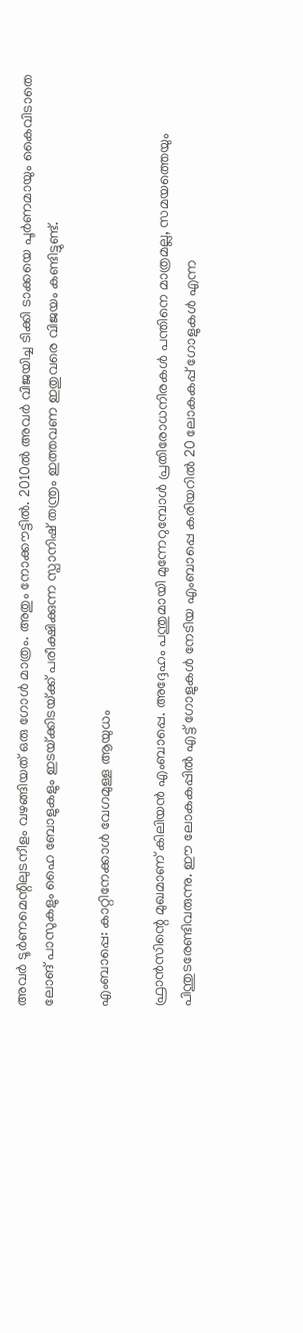അവര്‍ ടൂര്‍ണമെന്റിലുടനീളം വഴങ്ങിയത് ഒരു ഗോള്‍ മാത്രം. അതും നോക്കൗട്ടില്‍. 2010ല്‍ അവര്‍ വിജയിച്ച ടിക്കി ടാക്കയെ പൂര്‍ണമായും കൈവിടാതെ ലോങ് പാസുകളും ഹൈ ബോളുകളും ഇടയ്‌ക്കിടയ്‌ക്ക് പരീക്ഷിക്കുന്ന സ്പാനിഷ് തന്ത്രം ഇത്തവണ ഇതുവരെ വിജയം കണ്ടിട്ടുണ്ട്.

എംബാപ്പെ: കാറ്റിനേക്കാള്‍ വേഗമുള്ള ആയുധം

ഫ്രാന്‍സിന്റെ മുഖമാണ് കിലിയന്‍ എംബാപ്പെ. അദ്ദേഹം പന്തുമായി മുന്നേറുമ്പോള്‍ പ്രതിരോധനിരകള്‍ പന്തിനെ മാത്രമല്ല, സമയത്തെയും പിന്തുടരേണ്ടിവരുന്നു. ഈ ലോകകപ്പില്‍ എട്ട് ഗോളുകള്‍ നേടിയ എംബാപ്പെ കരിയറില്‍ 20 ലോകകപ്പ് ഗോളുകള്‍ എന്ന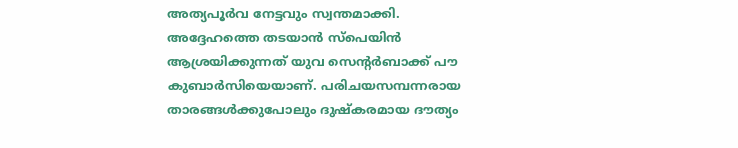അത്യപൂര്‍വ നേട്ടവും സ്വന്തമാക്കി. അദ്ദേഹത്തെ തടയാന്‍ സ്‌പെയിന്‍ ആശ്രയിക്കുന്നത് യുവ സെന്റര്‍ബാക്ക് പൗ കുബാര്‍സിയെയാണ്. പരിചയസമ്പന്നരായ താരങ്ങള്‍ക്കുപോലും ദുഷ്‌കരമായ ദൗത്യം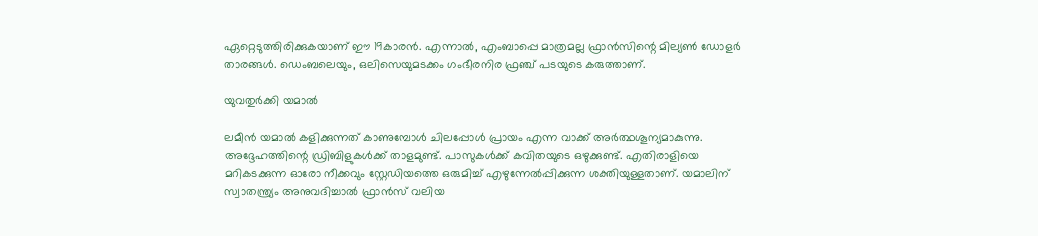ഏറ്റെടുത്തിരിക്കുകയാണ് ഈ 19കാരന്‍. എന്നാല്‍, എംബാപ്പെ മാത്രമല്ല ഫ്രാന്‍സിന്റെ മില്യണ്‍ ഡോളര്‍ താരങ്ങള്‍. ഡെംബലെയും, ഒലിസെയുമടക്കം ഗംഭീരനിര ഫ്രഞ്ച് പടയുടെ കരുത്താണ്.

യുവതുര്‍ക്കി യമാല്‍

ലമീന്‍ യമാല്‍ കളിക്കുന്നത് കാണുമ്പോള്‍ ചിലപ്പോള്‍ പ്രായം എന്ന വാക്ക് അര്‍ത്ഥശൂന്യമാകുന്നു. അദ്ദേഹത്തിന്റെ ഡ്രിബിളുകള്‍ക്ക് താളമുണ്ട്. പാസുകള്‍ക്ക് കവിതയുടെ ഒഴുക്കുണ്ട്. എതിരാളിയെ മറികടക്കുന്ന ഓരോ നീക്കവും സ്റ്റേഡിയത്തെ ഒരുമിച്ച് എഴുന്നേല്‍പ്പിക്കുന്ന ശക്തിയുള്ളതാണ്. യമാലിന് സ്വാതന്ത്ര്യം അനുവദിച്ചാല്‍ ഫ്രാന്‍സ് വലിയ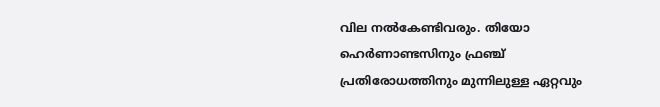വില നല്‍കേണ്ടിവരും. തിയോ ഹെര്‍ണാണ്ടസിനും ഫ്രഞ്ച് പ്രതിരോധത്തിനും മുന്നിലുള്ള ഏറ്റവും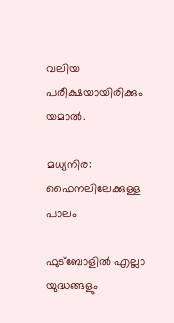വലിയ പരീക്ഷയായിരിക്കും യമാല്‍.

മധ്യനിര: ഫൈനലിലേക്കുള്ള പാലം

ഫുട്ബോളില്‍ എല്ലാ യുദ്ധങ്ങളും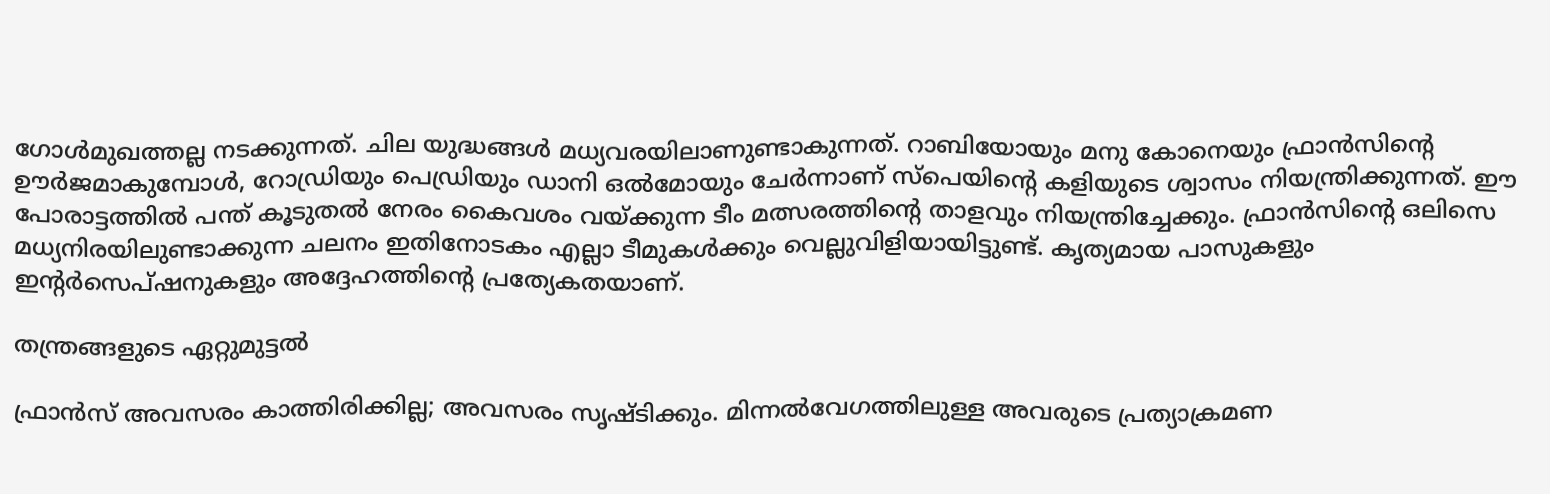ഗോള്‍മുഖത്തല്ല നടക്കുന്നത്. ചില യുദ്ധങ്ങള്‍ മധ്യവരയിലാണുണ്ടാകുന്നത്. റാബിയോയും മനു കോനെയും ഫ്രാന്‍സിന്റെ ഊര്‍ജമാകുമ്പോള്‍, റോഡ്രിയും പെഡ്രിയും ഡാനി ഒല്‍മോയും ചേര്‍ന്നാണ് സ്‌പെയിന്റെ കളിയുടെ ശ്വാസം നിയന്ത്രിക്കുന്നത്. ഈ പോരാട്ടത്തില്‍ പന്ത് കൂടുതല്‍ നേരം കൈവശം വയ്‌ക്കുന്ന ടീം മത്സരത്തിന്റെ താളവും നിയന്ത്രിച്ചേക്കും. ഫ്രാന്‍സിന്റെ ഒലിസെ മധ്യനിരയിലുണ്ടാക്കുന്ന ചലനം ഇതിനോടകം എല്ലാ ടീമുകള്‍ക്കും വെല്ലുവിളിയായിട്ടുണ്ട്. കൃത്യമായ പാസുകളും ഇന്റര്‍സെപ്ഷനുകളും അദ്ദേഹത്തിന്റെ പ്രത്യേകതയാണ്.

തന്ത്രങ്ങളുടെ ഏറ്റുമുട്ടല്‍

ഫ്രാന്‍സ് അവസരം കാത്തിരിക്കില്ല; അവസരം സൃഷ്ടിക്കും. മിന്നല്‍വേഗത്തിലുള്ള അവരുടെ പ്രത്യാക്രമണ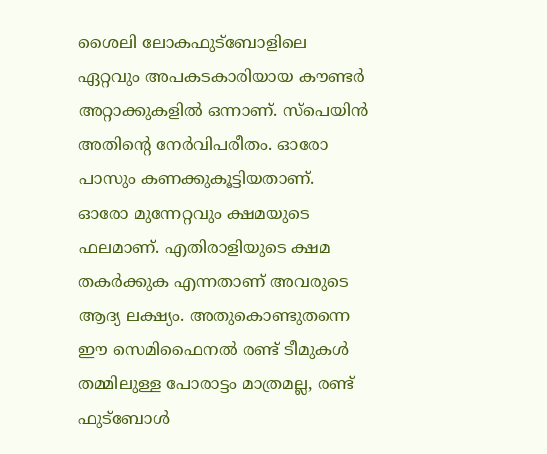ശൈലി ലോകഫുട്‌ബോളിലെ ഏറ്റവും അപകടകാരിയായ കൗണ്ടര്‍ അറ്റാക്കുകളില്‍ ഒന്നാണ്. സ്‌പെയിന്‍ അതിന്റെ നേര്‍വിപരീതം. ഓരോ പാസും കണക്കുകൂട്ടിയതാണ്. ഓരോ മുന്നേറ്റവും ക്ഷമയുടെ ഫലമാണ്. എതിരാളിയുടെ ക്ഷമ തകര്‍ക്കുക എന്നതാണ് അവരുടെ ആദ്യ ലക്ഷ്യം. അതുകൊണ്ടുതന്നെ ഈ സെമിഫൈനല്‍ രണ്ട് ടീമുകള്‍ തമ്മിലുള്ള പോരാട്ടം മാത്രമല്ല, രണ്ട് ഫുട്ബോള്‍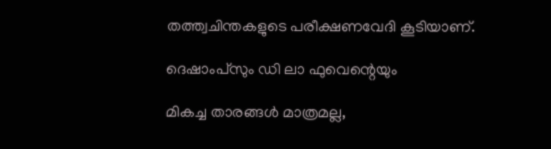തത്ത്വചിന്തകളുടെ പരീക്ഷണവേദി കൂടിയാണ്.

ദെഷാംപ്‌സും ഡി ലാ ഫുവെന്റെയും

മികച്ച താരങ്ങള്‍ മാത്രമല്ല,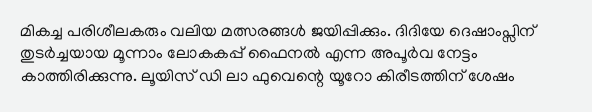മികച്ച പരിശീലകരും വലിയ മത്സരങ്ങള്‍ ജയിപ്പിക്കും. ദിദിയേ ദെഷാംപ്സിന് തുടര്‍ച്ചയായ മൂന്നാം ലോകകപ്പ് ഫൈനല്‍ എന്ന അപൂര്‍വ നേട്ടം കാത്തിരിക്കുന്നു. ലൂയിസ് ഡി ലാ ഫുവെന്റെ യൂറോ കിരീടത്തിന് ശേഷം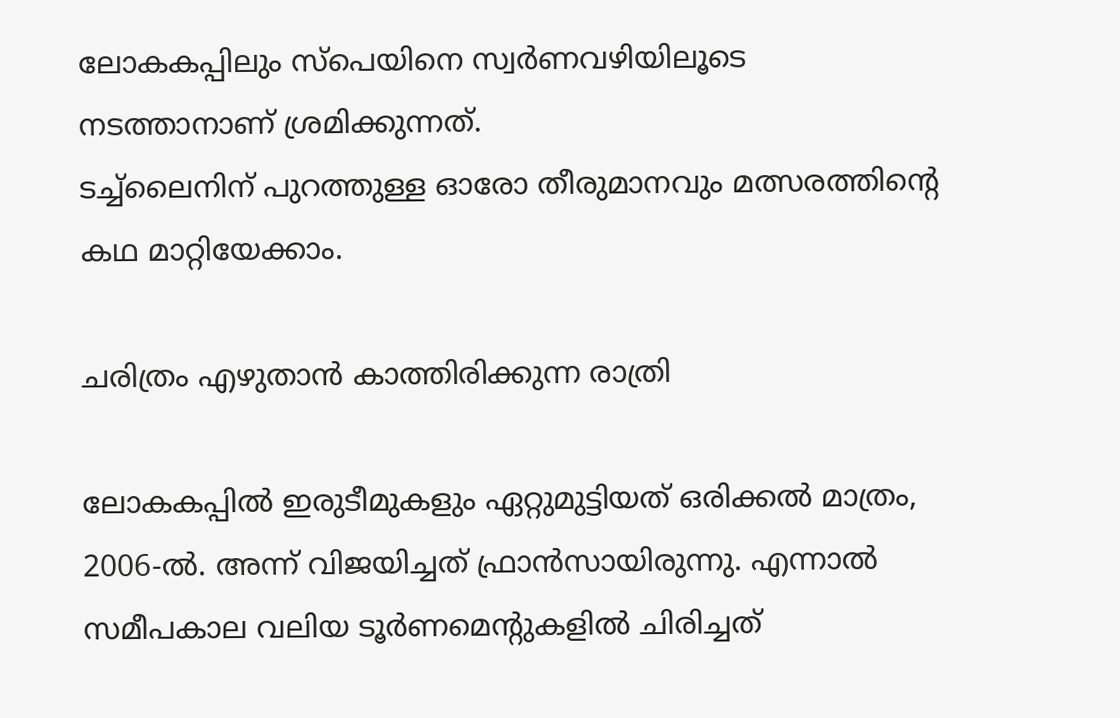ലോകകപ്പിലും സ്‌പെയിനെ സ്വര്‍ണവഴിയിലൂടെ നടത്താനാണ് ശ്രമിക്കുന്നത്.
ടച്ച്‌ലൈനിന് പുറത്തുള്ള ഓരോ തീരുമാനവും മത്സരത്തിന്റെ കഥ മാറ്റിയേക്കാം.

ചരിത്രം എഴുതാന്‍ കാത്തിരിക്കുന്ന രാത്രി

ലോകകപ്പില്‍ ഇരുടീമുകളും ഏറ്റുമുട്ടിയത് ഒരിക്കല്‍ മാത്രം, 2006-ല്‍. അന്ന് വിജയിച്ചത് ഫ്രാന്‍സായിരുന്നു. എന്നാല്‍ സമീപകാല വലിയ ടൂര്‍ണമെന്റുകളില്‍ ചിരിച്ചത്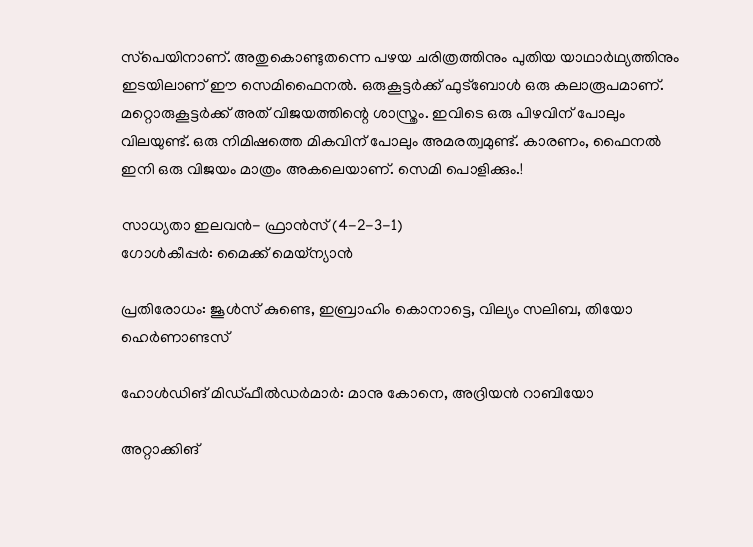സ്‌പെയിനാണ്. അതുകൊണ്ടുതന്നെ പഴയ ചരിത്രത്തിനും പുതിയ യാഥാര്‍ഥ്യത്തിനും ഇടയിലാണ് ഈ സെമിഫൈനല്‍. ഒരുകൂട്ടര്‍ക്ക് ഫുട്ബോള്‍ ഒരു കലാരൂപമാണ്. മറ്റൊരുകൂട്ടര്‍ക്ക് അത് വിജയത്തിന്റെ ശാസ്ത്രം. ഇവിടെ ഒരു പിഴവിന് പോലും വിലയുണ്ട്. ഒരു നിമിഷത്തെ മികവിന് പോലും അമരത്വമുണ്ട്. കാരണം, ഫൈനല്‍ ഇനി ഒരു വിജയം മാത്രം അകലെയാണ്. സെമി പൊളിക്കും.!

സാധ്യതാ ഇലവന്‍- ഫ്രാന്‍സ് (4-2-3-1)
ഗോള്‍കീപ്പര്‍: മൈക്ക് മെയ്ന്യാന്‍

പ്രതിരോധം: ജൂള്‍സ് കുണ്ടെ, ഇബ്രാഹിം കൊനാട്ടെ, വില്യം സലിബ, തിയോ ഹെര്‍ണാണ്ടസ്

ഹോള്‍ഡിങ് മിഡ്ഫീല്‍ഡര്‍മാര്‍: മാനു കോനെ, അദ്രിയന്‍ റാബിയോ

അറ്റാക്കിങ്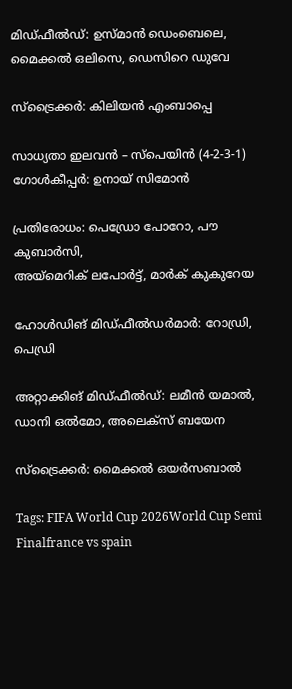മിഡ്ഫീല്‍ഡ്: ഉസ്മാന്‍ ഡെംബെലെ, മൈക്കല്‍ ഒലിസെ, ഡെസിറെ ഡുവേ

സ്ട്രൈക്കര്‍: കിലിയന്‍ എംബാപ്പെ

സാധ്യതാ ഇലവന്‍ – സ്‌പെയിന്‍ (4-2-3-1)
ഗോള്‍കീപ്പര്‍: ഉനായ് സിമോന്‍

പ്രതിരോധം: പെഡ്രോ പോറോ, പൗ കുബാര്‍സി,
അയ്‌മെറിക് ലപോര്‍ട്ട്, മാര്‍ക് കുകുറേയ

ഹോള്‍ഡിങ് മിഡ്ഫീല്‍ഡര്‍മാര്‍: റോഡ്രി, പെഡ്രി

അറ്റാക്കിങ് മിഡ്ഫീല്‍ഡ്: ലമീന്‍ യമാല്‍, ഡാനി ഒല്‍മോ, അലെക്സ് ബയേന

സ്ട്രൈക്കര്‍: മൈക്കല്‍ ഒയര്‍സബാല്‍

Tags: FIFA World Cup 2026World Cup Semi Finalfrance vs spain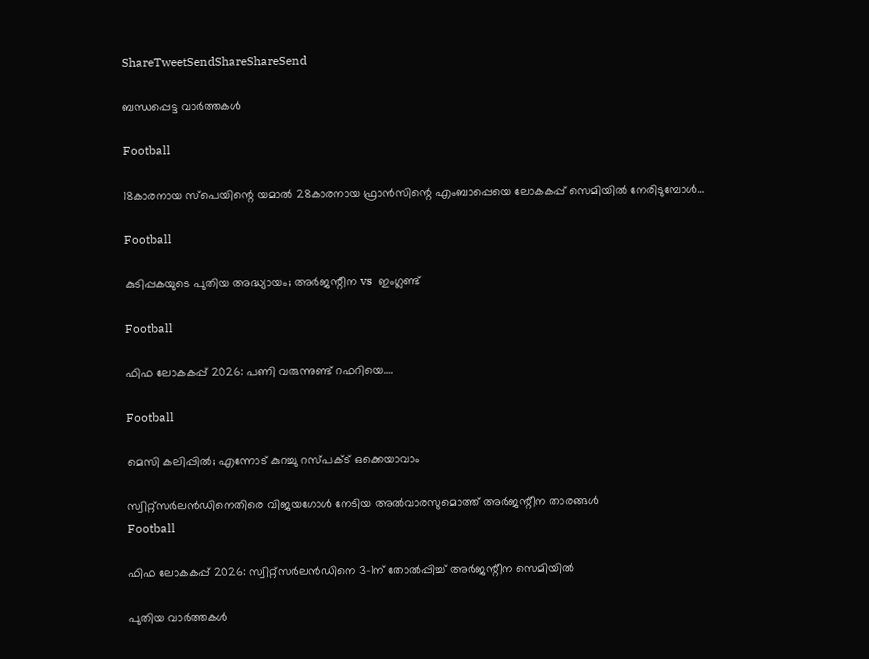ShareTweetSendShareShareSend

ബന്ധപ്പെട്ട വാര്‍ത്തകള്‍

Football

18കാരനായ സ്പെയിന്റെ യമാല്‍ 28കാരനായ ഫ്രാന്‍സിന്റെ എംബാപ്പെയെ ലോകകപ്പ് സെമിയില്‍ നേരിടുമ്പോള്‍…

Football

കുടിപ്പകയുടെ പുതിയ അദ്ധ്യായം; അര്‍ജന്റീന vs  ഇംഗ്ലണ്ട്

Football

ഫിഫ ലോകകപ്പ് 2026: പണി വരുന്നുണ്ട് റഫറിയെ….

Football

മെസി കലിപ്പില്‍; എന്നോട് കുറച്ചു റസ്പക്ട് ഒക്കെയാവാം

സ്വിറ്റ്‌സര്‍ലന്‍ഡിനെതിരെ വിജയഗോള്‍ നേടിയ അല്‍വാരസുമൊത്ത് അര്‍ജന്റീന താരങ്ങള്‍
Football

ഫിഫ ലോകകപ്പ് 2026: സ്വിറ്റ്സര്‍ലന്‍ഡിനെ 3-1ന് തോല്‍പ്പിച്ച് അര്‍ജന്റീന സെമിയില്‍

പുതിയ വാര്‍ത്തകള്‍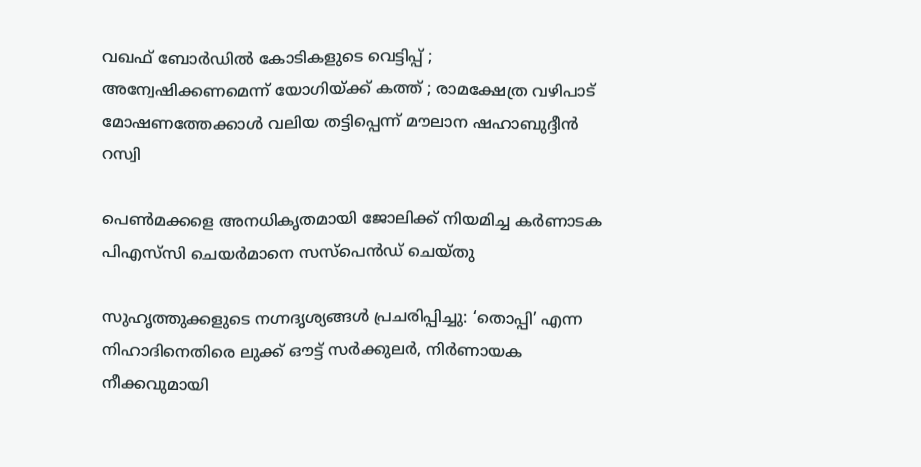വഖഫ് ബോർഡിൽ കോടികളുടെ വെട്ടിപ്പ് ; അന്വേഷിക്കണമെന്ന് യോഗിയ്‌ക്ക് കത്ത് ; രാമക്ഷേത്ര വഴിപാട് മോഷണത്തേക്കാൾ വലിയ തട്ടിപ്പെന്ന് മൗലാന ഷഹാബുദ്ദീൻ റസ്വി

പെൺമക്കളെ അനധികൃതമായി ജോലിക്ക് നിയമിച്ച കർണാടക പിഎസ്‌സി ചെയർമാനെ സസ്പെൻഡ് ചെയ്തു

സുഹൃത്തുക്കളുടെ നഗ്നദൃശ്യങ്ങൾ പ്രചരിപ്പിച്ചു: ‘തൊപ്പി’ എന്ന നിഹാദിനെതിരെ ലുക്ക് ഔട്ട് സർക്കുലർ, നിർണായക നീക്കവുമായി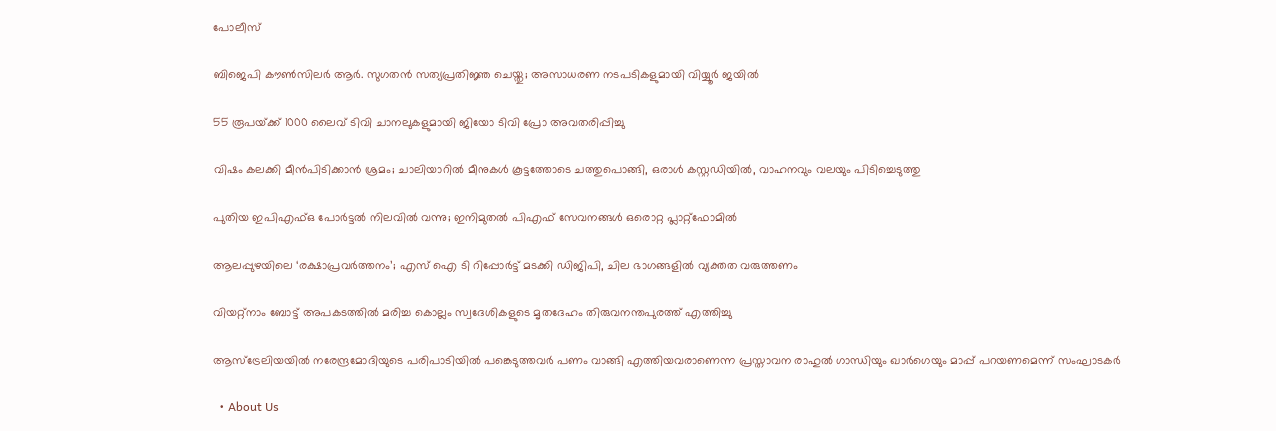പോലീസ്

ബിജെപി കൗൺസിലർ ആർ. സുഗതൻ സത്യപ്രതിജ്ഞ ചെയ്തു; അസാധരണ നടപടികളുമായി വിയ്യൂർ ജയിൽ

55 രൂപയ്‌ക്ക് 1000 ലൈവ് ടിവി ചാനലുകളുമായി ജിയോ ടിവി പ്രോ അവതരിപ്പിച്ചു

വിഷം കലക്കി മീൻപിടിക്കാൻ ശ്രമം; ചാലിയാറിൽ മീനുകൾ കൂട്ടത്തോടെ ചത്തുപൊങ്ങി, ഒരാൾ കസ്റ്റഡിയിൽ, വാഹനവും വലയും പിടിച്ചെടുത്തു

പുതിയ ഇപിഎഫ്ഒ പോര്‍ട്ടല്‍ നിലവില്‍ വന്നു; ഇനിമുതല്‍ പിഎഫ് സേവനങ്ങള്‍ ഒരൊറ്റ പ്ലാറ്റ്ഫോമില്‍

ആലപ്പുഴയിലെ ‘രക്ഷാപ്രവ‌ർത്തനം’; എസ് ഐ ടി റിപ്പോർട്ട് മടക്കി ഡിജിപി, ചില ഭാഗങ്ങളിൽ വ്യക്തത വരുത്തണം

വിയറ്റ്‌നാം ബോട്ട് അപകടത്തിൽ മരിച്ച കൊല്ലം സ്വദേശികളുടെ മൃതദേഹം തിരുവനന്തപുരത്ത് എത്തിച്ചു

ആസ്‌ട്രേലിയയിൽ നരേന്ദ്രമോദിയുടെ പരിപാടിയിൽ പങ്കെടുത്തവർ പണം വാങ്ങി എത്തിയവരാണെന്ന പ്രസ്താവന രാഹുൽ ഗാന്ധിയും ഖാർഗെയും മാപ്പ് പറയണമെന്ന് സംഘാടകർ

  • About Us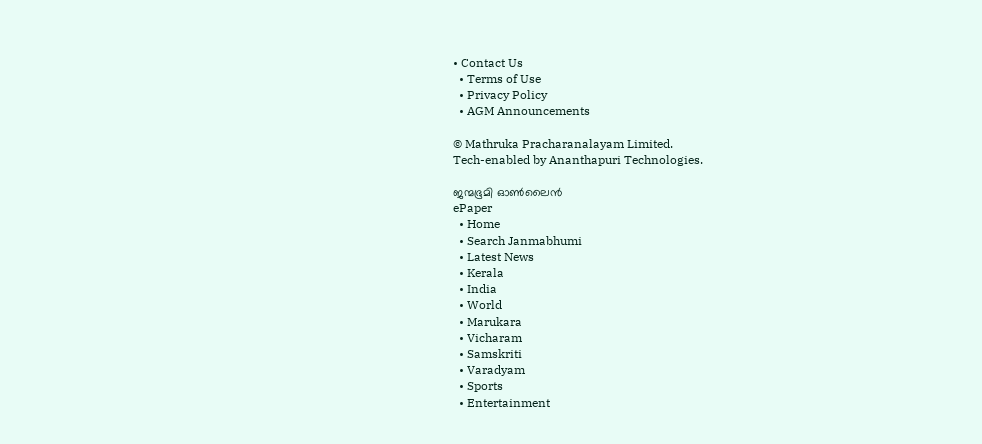• Contact Us
  • Terms of Use
  • Privacy Policy
  • AGM Announcements

© Mathruka Pracharanalayam Limited.
Tech-enabled by Ananthapuri Technologies.

ജന്മഭൂമി ഓണ്‍ലൈന്‍
ePaper
  • Home
  • Search Janmabhumi
  • Latest News
  • Kerala
  • India
  • World
  • Marukara
  • Vicharam
  • Samskriti
  • Varadyam
  • Sports
  • Entertainment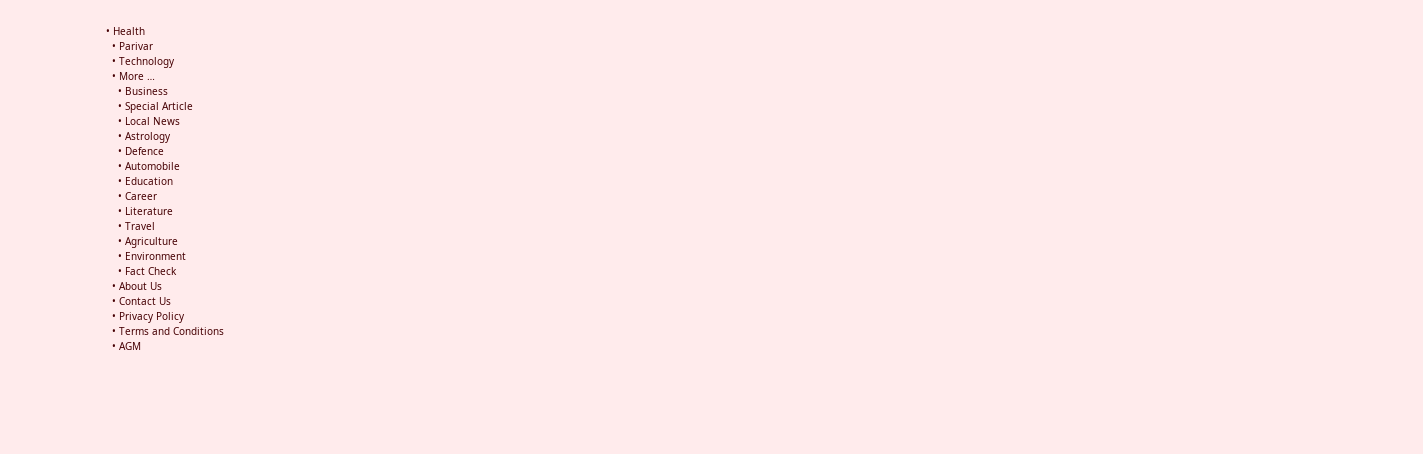• Health
  • Parivar
  • Technology
  • More …
    • Business
    • Special Article
    • Local News
    • Astrology
    • Defence
    • Automobile
    • Education
    • Career
    • Literature
    • Travel
    • Agriculture
    • Environment
    • Fact Check
  • About Us
  • Contact Us
  • Privacy Policy
  • Terms and Conditions
  • AGM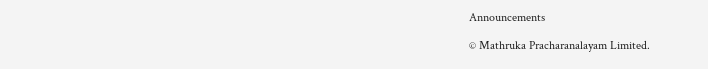Announcements

© Mathruka Pracharanalayam Limited.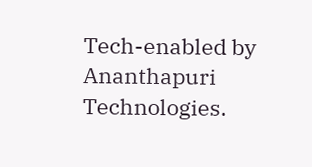Tech-enabled by Ananthapuri Technologies.